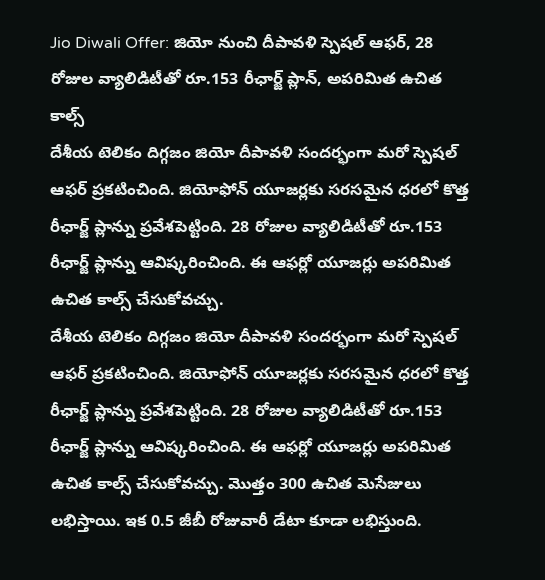Jio Diwali Offer: జియో నుంచి దీపావళి స్పెషల్ ఆఫర్, 28 రోజుల వ్యాలిడిటీతో రూ.153 రీఛార్జ్ ప్లాన్, అపరిమిత ఉచిత కాల్స్
దేశీయ టెలికం దిగ్గజం జియో దీపావళి సందర్భంగా మరో స్పెషల్ ఆఫర్ ప్రకటించింది. జియోఫోన్ యూజర్లకు సరసమైన ధరలో కొత్త రీఛార్జ్ ప్లాన్ను ప్రవేశపెట్టింది. 28 రోజుల వ్యాలిడిటీతో రూ.153 రీఛార్జ్ ప్లాన్ను ఆవిష్కరించింది. ఈ ఆఫర్లో యూజర్లు అపరిమిత ఉచిత కాల్స్ చేసుకోవచ్చు.
దేశీయ టెలికం దిగ్గజం జియో దీపావళి సందర్భంగా మరో స్పెషల్ ఆఫర్ ప్రకటించింది. జియోఫోన్ యూజర్లకు సరసమైన ధరలో కొత్త రీఛార్జ్ ప్లాన్ను ప్రవేశపెట్టింది. 28 రోజుల వ్యాలిడిటీతో రూ.153 రీఛార్జ్ ప్లాన్ను ఆవిష్కరించింది. ఈ ఆఫర్లో యూజర్లు అపరిమిత ఉచిత కాల్స్ చేసుకోవచ్చు. మొత్తం 300 ఉచిత మెసేజులు లభిస్తాయి. ఇక 0.5 జీబీ రోజువారీ డేటా కూడా లభిస్తుంది.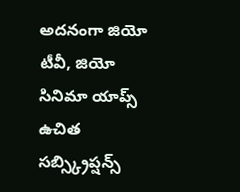అదనంగా జియో టీవీ, జియో సినిమా యాప్స్ ఉచిత సబ్స్క్రిప్షన్స్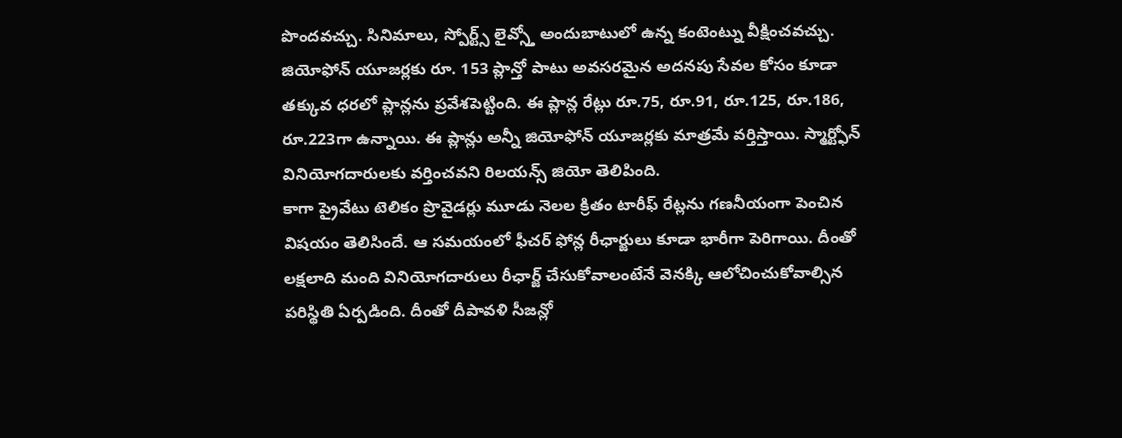పొందవచ్చు. సినిమాలు, స్పోర్ట్స్ లైవ్స్తో అందుబాటులో ఉన్న కంటెంట్ను వీక్షించవచ్చు.
జియోఫోన్ యూజర్లకు రూ. 153 ప్లాన్తో పాటు అవసరమైన అదనపు సేవల కోసం కూడా తక్కువ ధరలో ప్లాన్లను ప్రవేశపెట్టింది. ఈ ప్లాన్ల రేట్లు రూ.75, రూ.91, రూ.125, రూ.186, రూ.223గా ఉన్నాయి. ఈ ప్లాన్లు అన్నీ జియోఫోన్ యూజర్లకు మాత్రమే వర్తిస్తాయి. స్మార్ట్ఫోన్ వినియోగదారులకు వర్తించవని రిలయన్స్ జియో తెలిపింది.
కాగా ప్రైవేటు టెలికం ప్రొవైడర్లు మూడు నెలల క్రితం టారీఫ్ రేట్లను గణనీయంగా పెంచిన విషయం తెలిసిందే. ఆ సమయంలో ఫీచర్ ఫోన్ల రీఛార్జులు కూడా భారీగా పెరిగాయి. దీంతో లక్షలాది మంది వినియోగదారులు రీఛార్జ్ చేసుకోవాలంటేనే వెనక్కి ఆలోచించుకోవాల్సిన పరిస్థితి ఏర్పడింది. దీంతో దీపావళి సీజన్లో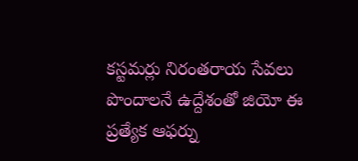కస్టమర్లు నిరంతరాయ సేవలు పొందాలనే ఉద్దేశంతో జియో ఈ ప్రత్యేక ఆఫర్ను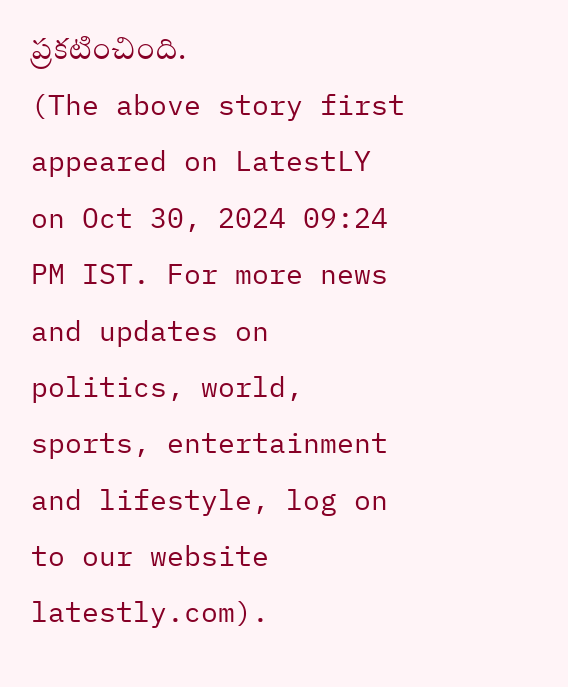ప్రకటించింది.
(The above story first appeared on LatestLY on Oct 30, 2024 09:24 PM IST. For more news and updates on politics, world, sports, entertainment and lifestyle, log on to our website latestly.com).